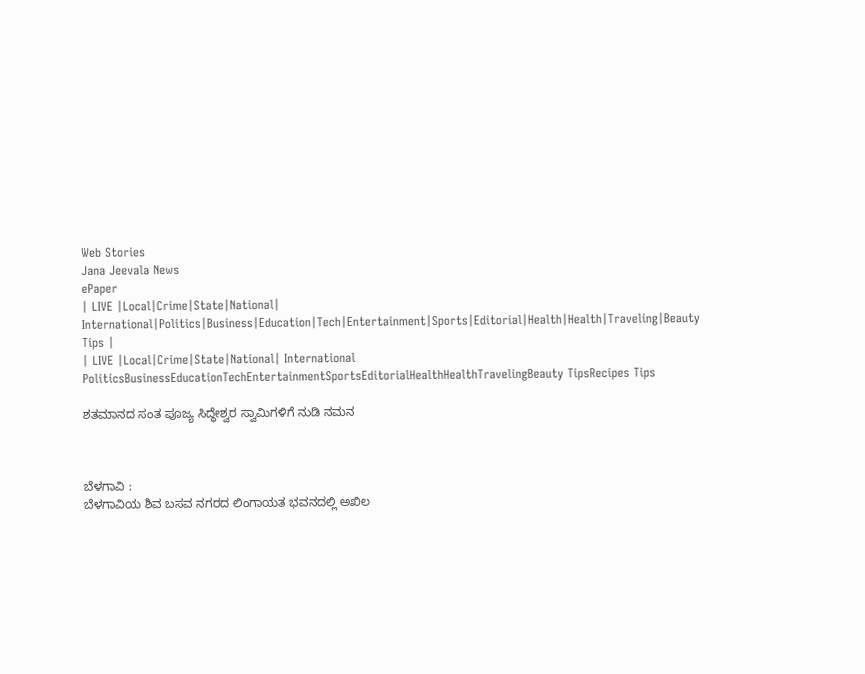Web Stories
Jana Jeevala News
ePaper
| LIVE |Local|Crime|State|National| International|Politics|Business|Education|Tech|Entertainment|Sports|Editorial|Health|Health|Traveling|Beauty Tips |
| LIVE |Local|Crime|State|National| International
PoliticsBusinessEducationTechEntertainmentSportsEditorialHealthHealthTravelingBeauty TipsRecipes Tips

ಶತಮಾನದ ಸಂತ ಪೂಜ್ಯ ಸಿದ್ಧೇಶ್ವರ ಸ್ವಾಮಿಗಳಿಗೆ ನುಡಿ ನಮನ



ಬೆಳಗಾವಿ :
ಬೆಳಗಾವಿಯ ಶಿವ ಬಸವ ನಗರದ ಲಿಂಗಾಯತ ಭವನದಲ್ಲಿ ಅಖಿಲ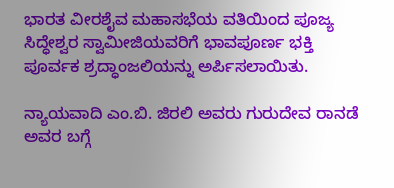ಭಾರತ ವೀರಶೈವ ಮಹಾಸಭೆಯ ವತಿಯಿಂದ ಪೂಜ್ಯ ಸಿದ್ಧೇಶ್ವರ ಸ್ವಾಮೀಜಿಯವರಿಗೆ ಭಾವಪೂರ್ಣ ಭಕ್ತಿ ಪೂರ್ವಕ ಶ್ರದ್ಧಾಂಜಲಿಯನ್ನು ಅರ್ಪಿಸಲಾಯಿತು.

ನ್ಯಾಯವಾದಿ ಎಂ.ಬಿ. ಜಿರಲಿ ಅವರು ಗುರುದೇವ ರಾನಡೆ ಅವರ ಬಗ್ಗೆ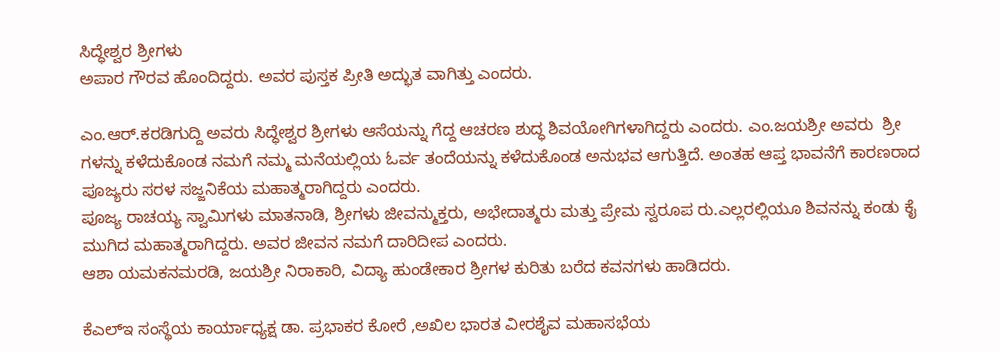ಸಿದ್ಧೇಶ್ವರ ಶ್ರೀಗಳು
ಅಪಾರ ಗೌರವ ಹೊಂದಿದ್ದರು. ಅವರ ಪುಸ್ತಕ ಪ್ರೀತಿ ಅದ್ಭುತ ವಾಗಿತ್ತು ಎಂದರು.

ಎಂ.ಆರ್.ಕರಡಿಗುದ್ದಿ ಅವರು ಸಿದ್ಧೇಶ್ವರ ಶ್ರೀಗಳು ಆಸೆಯನ್ನು ಗೆದ್ದ ಆಚರಣ ಶುದ್ಧ ಶಿವಯೋಗಿಗಳಾಗಿದ್ದರು ಎಂದರು. ಎಂ.ಜಯಶ್ರೀ ಅವರು  ಶ್ರೀ ಗಳನ್ನು ಕಳೆದುಕೊಂಡ ನಮಗೆ ನಮ್ಮ ಮನೆಯಲ್ಲಿಯ ಓರ್ವ ತಂದೆಯನ್ನು ಕಳೆದುಕೊಂಡ ಅನುಭವ ಆಗುತ್ತಿದೆ. ಅಂತಹ ಆಪ್ತ ಭಾವನೆಗೆ ಕಾರಣರಾದ ಪೂಜ್ಯರು ಸರಳ ಸಜ್ಜನಿಕೆಯ ಮಹಾತ್ಮರಾಗಿದ್ದರು ಎಂದರು.
ಪೂಜ್ಯ ರಾಚಯ್ಯ ಸ್ವಾಮಿಗಳು ಮಾತನಾಡಿ, ಶ್ರೀಗಳು ಜೀವನ್ಮುಕ್ತರು, ಅಭೇದಾತ್ಮರು ಮತ್ತು ಪ್ರೇಮ ಸ್ವರೂಪ ರು.ಎಲ್ಲರಲ್ಲಿಯೂ ಶಿವನನ್ನು ಕಂಡು ಕೈ ಮುಗಿದ ಮಹಾತ್ಮರಾಗಿದ್ದರು. ಅವರ ಜೀವನ ನಮಗೆ ದಾರಿದೀಪ ಎಂದರು.
ಆಶಾ ಯಮಕನಮರಡಿ, ಜಯಶ್ರೀ ನಿರಾಕಾರಿ, ವಿದ್ಯಾ ಹುಂಡೇಕಾರ ಶ್ರೀಗಳ ಕುರಿತು ಬರೆದ ಕವನಗಳು ಹಾಡಿದರು.

ಕೆಎಲ್ಇ ಸಂಸ್ಥೆಯ ಕಾರ್ಯಾಧ್ಯಕ್ಷ ಡಾ. ಪ್ರಭಾಕರ ಕೋರೆ ,ಅಖಿಲ ಭಾರತ ವೀರಶೈವ ಮಹಾಸಭೆಯ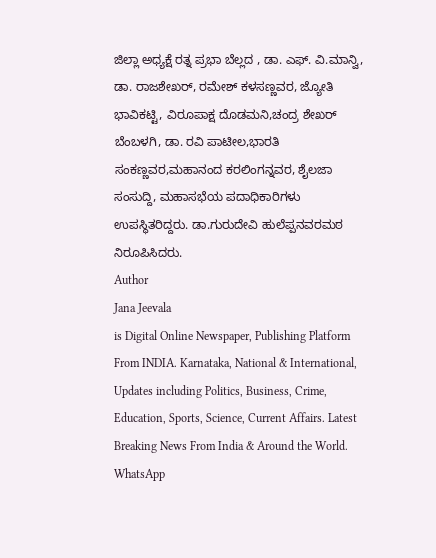ಜಿಲ್ಲಾ ಅಧ್ಯಕ್ಷೆ ರತ್ನ ಪ್ರಭಾ ಬೆಲ್ಲದ , ಡಾ. ಎಫ್. ವಿ.ಮಾನ್ವಿ, ಡಾ. ರಾಜಶೇಖರ್, ರಮೇಶ್ ಕಳಸಣ್ಣವರ, ಜ್ಯೋತಿ ಭಾವಿಕಟ್ಟಿ, ವಿರೂಪಾಕ್ಷ ದೊಡಮನಿ,ಚಂದ್ರ ಶೇಖರ್ ಬೆಂಬಳಗಿ, ಡಾ. ರವಿ ಪಾಟೀಲ,ಭಾರತಿ ಸಂಕಣ್ಣವರ,ಮಹಾನಂದ ಕರಲಿಂಗನ್ನವರ, ಶೈಲಜಾ ಸಂಸುದ್ದಿ, ಮಹಾಸಭೆಯ ಪದಾಧಿಕಾರಿಗಳು ಉಪಸ್ಥಿತರಿದ್ದರು. ಡಾ.ಗುರುದೇವಿ ಹುಲೆಪ್ಪನವರಮಠ ನಿರೂಪಿಸಿದರು.
Author
Jana Jeevala
is Digital Online Newspaper, Publishing Platform From INDIA. Karnataka, National & International, Updates including Politics, Business, Crime, Education, Sports, Science, Current Affairs. Latest Breaking News From India & Around the World.
WhatsApp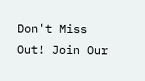Don't Miss Out! Join Our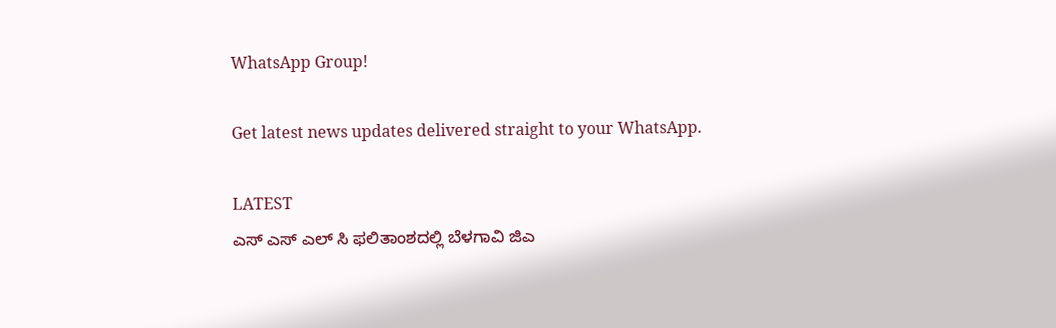WhatsApp Group!

Get latest news updates delivered straight to your WhatsApp.

LATEST
ಎಸ್ ಎಸ್ ಎಲ್ ಸಿ ಫಲಿತಾಂಶದಲ್ಲಿ ಬೆಳಗಾವಿ ಜಿಎ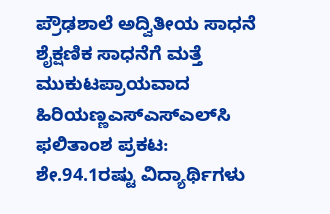ಪ್ರೌಢಶಾಲೆ ಅದ್ವಿತೀಯ ಸಾಧನೆ ಶೈಕ್ಷಣಿಕ ಸಾಧನೆಗೆ ಮತ್ತೆ ಮುಕುಟಪ್ರಾಯವಾದ ಹಿರಿಯಣ್ಣಎಸ್‌ಎಸ್‌ಎಲ್‌ಸಿ ಫಲಿತಾಂಶ ಪ್ರಕಟ: ಶೇ.94.1ರಷ್ಟು ವಿದ್ಯಾರ್ಥಿಗಳು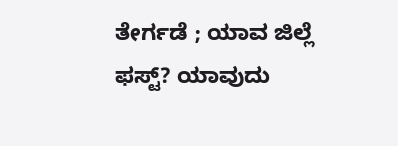ತೇರ್ಗಡೆ ; ಯಾವ ಜಿಲ್ಲೆ ಫಸ್ಟ್? ಯಾವುದು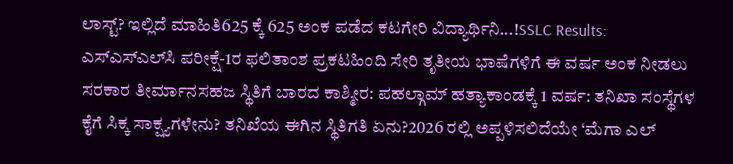ಲಾಸ್ಟ್? ಇಲ್ಲಿದೆ ಮಾಹಿತಿ625 ಕ್ಕೆ 625 ಅಂಕ ಪಡೆದ ಕಟಗೇರಿ ವಿದ್ಯಾರ್ಥಿನಿ...!SSLC Results: ಎಸ್‌ಎಸ್‌ಎಲ್‌ಸಿ ಪರೀಕ್ಷೆ-1ರ ಫಲಿತಾಂಶ ಪ್ರಕಟಹಿಂದಿ ಸೇರಿ ತೃತೀಯ ಭಾಷೆಗಳಿಗೆ ಈ ವರ್ಷ ಅಂಕ ನೀಡಲು ಸರಕಾರ ತೀರ್ಮಾನಸಹಜ ಸ್ಥಿತಿಗೆ ಬಾರದ ಕಾಶ್ಮೀರ: ಪಹಲ್ಗಾಮ್ ಹತ್ಯಾಕಾಂಡಕ್ಕೆ 1 ವರ್ಷ: ತನಿಖಾ ಸಂಸ್ಥೆಗಳ ಕೈಗೆ ಸಿಕ್ಕ ಸಾಕ್ಷ್ಯಗಳೇನು? ತನಿಖೆಯ ಈಗಿನ ಸ್ಥಿತಿಗತಿ ಏನು?2026 ರಲ್ಲಿ ಅಪ್ಪಳಿಸಲಿದೆಯೇ ‘ಮೆಗಾ ಎಲ್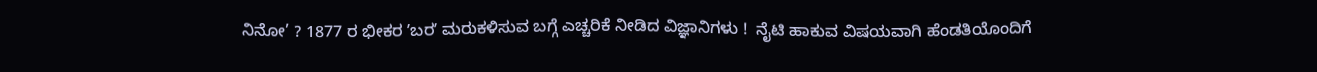ನಿನೋ’ ? 1877 ರ ಭೀಕರ ʼಬರʼ ಮರುಕಳಿಸುವ ಬಗ್ಗೆ ಎಚ್ಚರಿಕೆ ನೀಡಿದ ವಿಜ್ಞಾನಿಗಳು !  ನೈಟಿ ಹಾಕುವ ವಿಷಯವಾಗಿ ಹೆಂಡತಿಯೊಂದಿಗೆ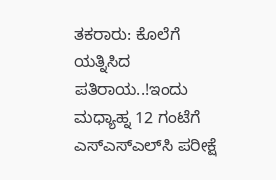ತಕರಾರು: ಕೊಲೆಗೆ ಯತ್ನಿಸಿದ ಪತಿರಾಯ..!ಇಂದು ಮಧ್ಯಾಹ್ನ 12 ಗಂಟೆಗೆ ಎಸ್‌ಎಸ್‌ಎಲ್‌ಸಿ ಪರೀಕ್ಷೆ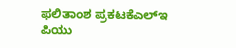ಫಲಿತಾಂಶ ಪ್ರಕಟಕೆಎಲ್‌ಇ ಪಿಯು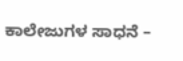ಕಾಲೇಜುಗಳ ಸಾಧನೆ –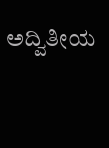ಅದ್ವಿತೀಯ